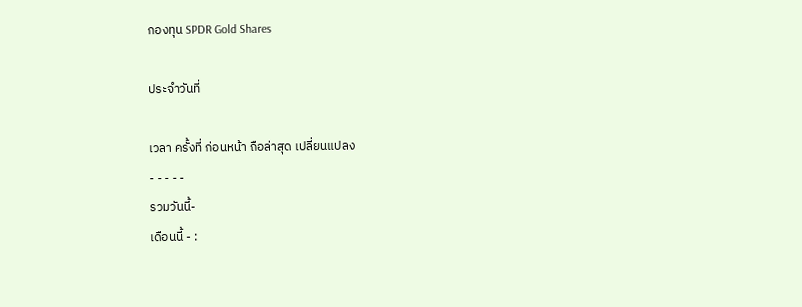กองทุน SPDR Gold Shares

ประจำวันที่

เวลา ครั้งที่ ก่อนหน้า ถือล่าสุด เปลี่ยนแปลง
- - - - -
รวมวันนี้-
เดือนนี้ - :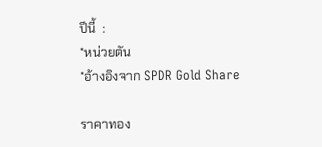ปีนี้  :
*หน่วยตัน
*อ้างอิงจาก SPDR Gold Share

ราคาทอง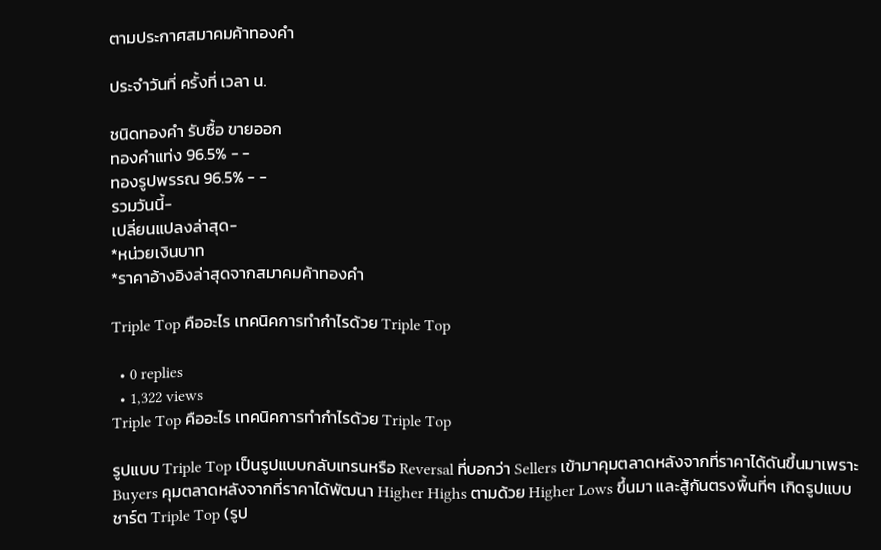ตามประกาศสมาคมค้าทองคำ

ประจำวันที่ ครั้งที่ เวลา น.

ชนิดทองคำ รับซื้อ ขายออก
ทองคำแท่ง 96.5% - -
ทองรูปพรรณ 96.5% - -
รวมวันนี้-
เปลี่ยนแปลงล่าสุด-
*หน่วยเงินบาท
*ราคาอ้างอิงล่าสุดจากสมาคมค้าทองคำ

Triple Top คืออะไร เทคนิคการทำกำไรด้วย Triple Top

  • 0 replies
  • 1,322 views
Triple Top คืออะไร เทคนิคการทำกำไรด้วย Triple Top

รูปแบบ Triple Top เป็นรูปแบบกลับเทรนหรือ Reversal ที่บอกว่า Sellers เข้ามาคุมตลาดหลังจากที่ราคาได้ดันขึ้นมาเพราะ Buyers คุมตลาดหลังจากที่ราคาได้พัฒนา Higher Highs ตามด้วย Higher Lows ขึ้นมา และสู้กันตรงพื้นที่ๆ เกิดรูปแบบชาร์ต Triple Top (รูป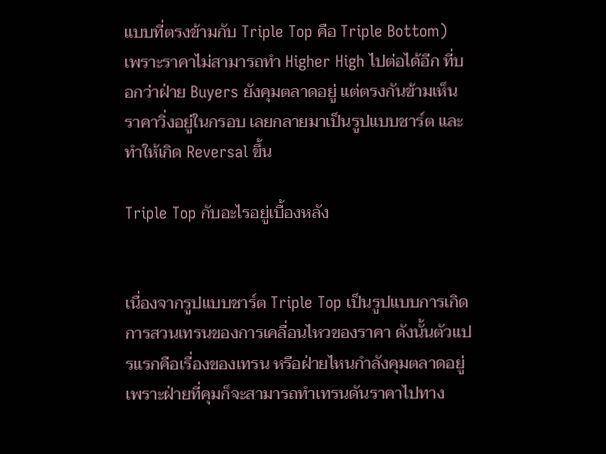แบบที่ตรงข้ามกับ Triple Top คือ Triple Bottom)  เพราะราคาไม่สามารถทำ Higher High ไปต่อได้อีก ที่บอกว่าฝ่าย Buyers ยังคุมตลาดอยู่ แต่ตรงกันข้ามเห็นราคาวิ่งอยู่ในกรอบ เลยกลายมาเป็นรูปแบบชาร์ต และทำให้เกิด Reversal ขึ้น

Triple Top กับอะไรอยู่เบื้องหลัง


เนื่องจากรูปแบบชาร์ต Triple Top เป็นรูปแบบการเกิดการสวนเทรนของการเคลื่อนไหวของราคา ดังนั้นตัวแปรแรกคือเรื่องของเทรน หรือฝ่ายไหนกำลังคุมตลาดอยู่ เพราะฝ่ายที่คุมก็จะสามารถทำเทรนดันราคาไปทาง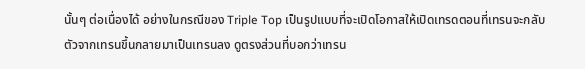นั้นๆ ต่อเนื่องได้ อย่างในกรณีของ Triple Top เป็นรูปแบบที่จะเปิดโอกาสให้เปิดเทรดตอนที่เทรนจะกลับตัวจากเทรนขึ้นกลายมาเป็นเทรนลง ดูตรงส่วนที่บอกว่าเทรน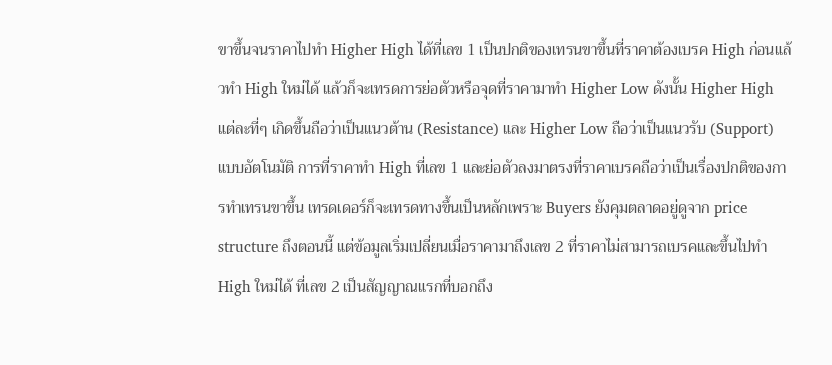ขาขึ้นจนราคาไปทำ Higher High ได้ที่เลข 1 เป็นปกติของเทรนขาขึ้นที่ราคาต้องเบรค High ก่อนแล้วทำ High ใหม่ได้ แล้วก็จะเทรดการย่อตัวหรือจุดที่ราคามาทำ Higher Low ดังนั้น Higher High แต่ละที่ๆ เกิดขึ้นถือว่าเป็นแนวต้าน (Resistance) และ Higher Low ถือว่าเป็นแนวรับ (Support) แบบอัตโนมัติ การที่ราคาทำ High ที่เลข 1 และย่อตัวลงมาตรงที่ราคาเบรคถือว่าเป็นเรื่องปกติของการทำเทรนขาขึ้น เทรดเดอร์ก็จะเทรดทางขึ้นเป็นหลักเพราะ Buyers ยังคุมตลาดอยู่ดูจาก price structure ถึงตอนนี้ แต่ข้อมูลเริ่มเปลี่ยนเมื่อราคามาถึงเลข 2 ที่ราคาไม่สามารถเบรคและขึ้นไปทำ High ใหม่ได้ ที่เลข 2 เป็นสัญญาณแรกที่บอกถึง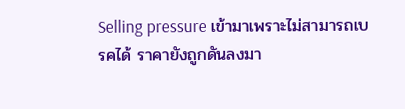Selling pressure เข้ามาเพราะไม่สามารถเบรคได้ ราคายังถูกดันลงมา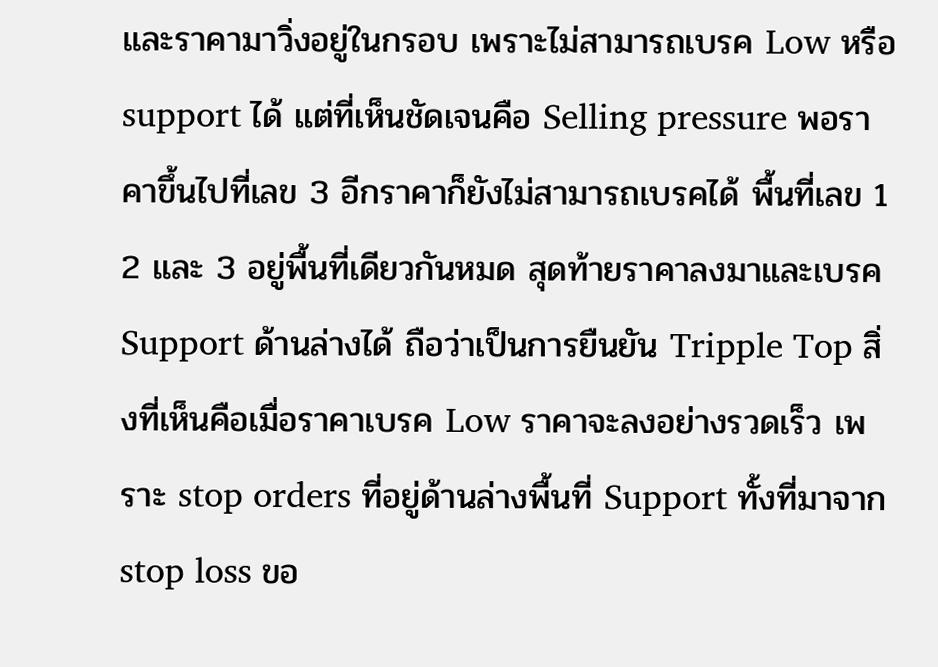และราคามาวิ่งอยู่ในกรอบ เพราะไม่สามารถเบรค Low หรือ support ได้ แต่ที่เห็นชัดเจนคือ Selling pressure พอราคาขึ้นไปที่เลข 3 อีกราคาก็ยังไม่สามารถเบรคได้ พื้นที่เลข 1 2 และ 3 อยู่พื้นที่เดียวกันหมด สุดท้ายราคาลงมาและเบรค Support ด้านล่างได้ ถือว่าเป็นการยืนยัน Tripple Top สิ่งที่เห็นคือเมื่อราคาเบรค Low ราคาจะลงอย่างรวดเร็ว เพราะ stop orders ที่อยู่ด้านล่างพื้นที่ Support ทั้งที่มาจาก stop loss ขอ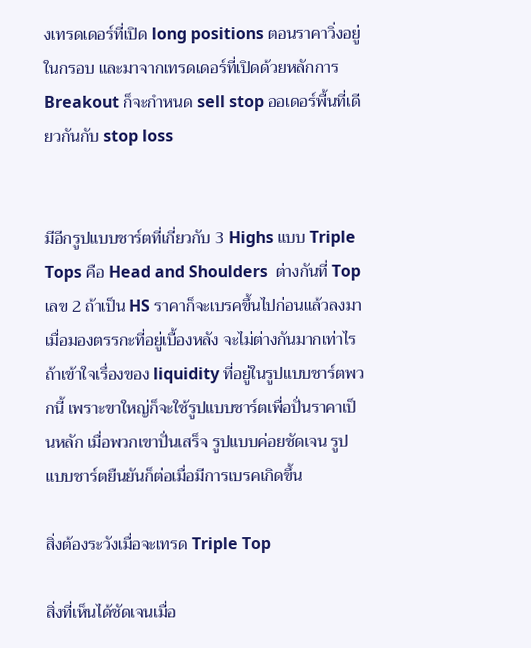งเทรดเดอร์ที่เปิด long positions ตอนราคาวิ่งอยู่ในกรอบ และมาจากเทรดเดอร์ที่เปิดด้วยหลักการ Breakout ก็จะกำหนด sell stop ออเดอร์พื้นที่เดียวกันกับ stop loss


มีอีกรูปแบบชาร์ตที่เกี่ยวกับ 3 Highs แบบ Triple Tops คือ Head and Shoulders  ต่างกันที่ Top เลข 2 ถ้าเป็น HS ราคาก็จะเบรคขึ้นไปก่อนแล้วลงมา เมื่อมองตรรกะที่อยู่เบื้องหลัง จะไม่ต่างกันมากเท่าไร ถ้าเข้าใจเรื่องของ liquidity ที่อยู่ในรูปแบบชาร์ตพวกนี้ เพราะขาใหญ่ก็จะใช้รูปแบบชาร์ตเพื่อปั่นราคาเป็นหลัก เมื่อพวกเขาปั่นเสร็จ รูปแบบค่อยชัดเจน รูปแบบชาร์ตยืนยันก็ต่อเมื่อมีการเบรคเกิดขึ้น

สิ่งต้องระวังเมื่อจะเทรด Triple Top

สิ่งที่เห็นได้ชัดเจนเมื่อ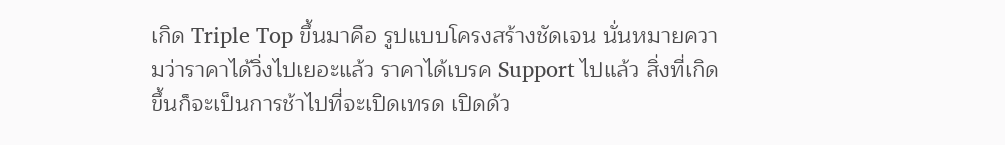เกิด Triple Top ขึ้นมาคือ รูปแบบโครงสร้างชัดเจน นั่นหมายความว่าราคาได้วิ่งไปเยอะแล้ว ราคาได้เบรค Support ไปแล้ว สิ่งที่เกิดขึ้นก็จะเป็นการช้าไปที่จะเปิดเทรด เปิดด้ว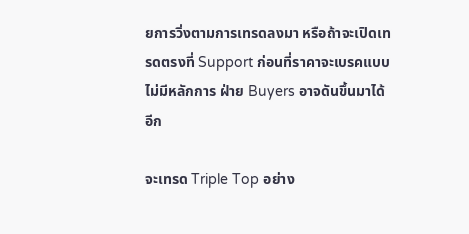ยการวิ่งตามการเทรดลงมา หรือถ้าจะเปิดเทรดตรงที่ Support ก่อนที่ราคาจะเบรคแบบไม่มีหลักการ ฝ่าย Buyers อาจดันขึ้นมาได้อีก

จะเทรด Triple Top อย่าง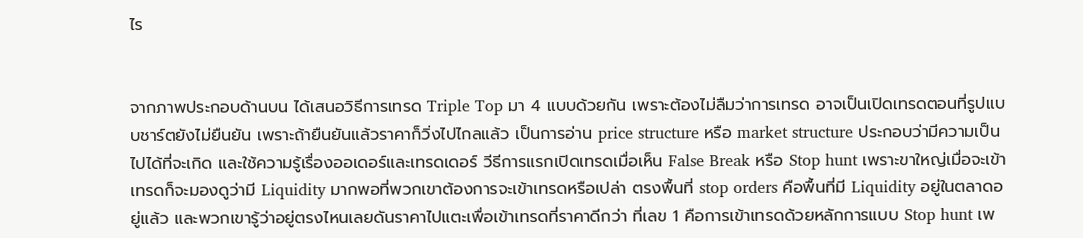ไร


จากภาพประกอบด้านบน ได้เสนอวิธีการเทรด Triple Top มา 4 แบบด้วยกัน เพราะต้องไม่ลืมว่าการเทรด อาจเป็นเปิดเทรดตอนที่รูปแบบชาร์ตยังไม่ยืนยัน เพราะถ้ายืนยันแล้วราคาก็วิ่งไปไกลแล้ว เป็นการอ่าน price structure หรือ market structure ประกอบว่ามีความเป็นไปได้ที่จะเกิด และใช้ความรู้เรื่องออเดอร์และเทรดเดอร์ วีธีการแรกเปิดเทรดเมื่อเห็น False Break หรือ Stop hunt เพราะขาใหญ่เมื่อจะเข้าเทรดก็จะมองดูว่ามี Liquidity มากพอที่พวกเขาต้องการจะเข้าเทรดหรือเปล่า ตรงพื้นที่ stop orders คือพื้นที่มี Liquidity อยู่ในตลาดอยู่แล้ว และพวกเขารู้ว่าอยู่ตรงไหนเลยดันราคาไปแตะเพื่อเข้าเทรดที่ราคาดีกว่า ที่เลข 1 คือการเข้าเทรดด้วยหลักการแบบ Stop hunt เพ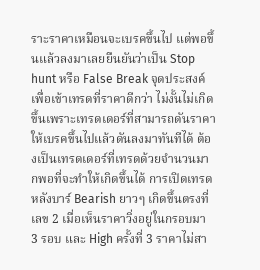ราะราคาเหมือนจะเบรคขึ้นไป แต่พอขึ้นแล้วลงมาเลยยืนยันว่าเป็น Stop hunt หรือ False Break จุดประสงค์เพื่อเข้าเทรดที่ราคาดีกว่า ไม่งั้นไม่เกิดขึ้นเพราะเทรดเดอร์ที่สามารถดันราคาให้เบรคขึ้นไปแล้วดันลงมาทันทีได้ ต้องเป็นเทรดเดอร์ที่เทรดด้วยจำนวนมากพอที่จะทำให้เกิดขึ้นได้ การเปิดเทรดหลังบาร์ Bearish ยาวๆ เกิดขึ้นตรงที่เลข 2 เมื่อเห็นราคาวิ่งอยู่ในกรอบมา 3 รอบ และ High ครั้งที่ 3 ราคาไม่สา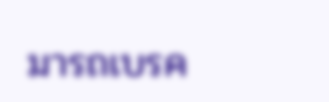มารถเบรค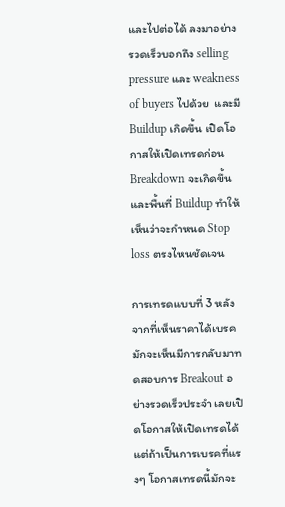และไปต่อได้ ลงมาอย่างรวดเร็วบอกถึง selling pressure และ weakness of buyers ไปด้วย  และมี Buildup เกิดขึ้น เปิดโอกาสให้เปิดเทรดก่อน Breakdown จะเกิดขึ้นและพื้นที่ Buildup ทำให้เห็นว่าจะกำหนด Stop loss ตรงไหนชัดเจน

การเทรดแบบที่ 3 หลังจากที่เห็นราคาได้เบรค มักจะเห็นมีการกลับมาทดสอบการ Breakout อย่างรวดเร็วประจำ เลยเปิดโอกาสให้เปิดเทรดได้ แต่ถ้าเป็นการเบรคที่แรงๆ โอกาสเทรดนี้มักจะ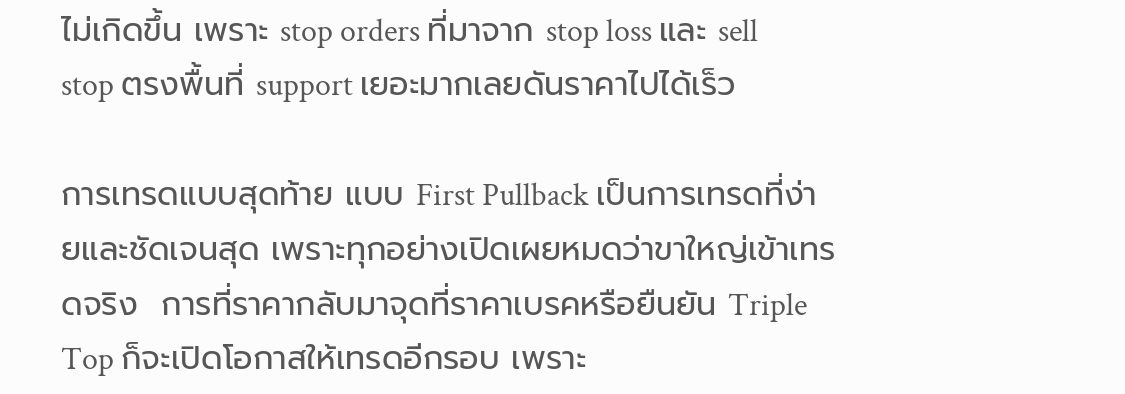ไม่เกิดขึ้น เพราะ stop orders ที่มาจาก stop loss และ sell stop ตรงพื้นที่ support เยอะมากเลยดันราคาไปได้เร็ว

การเทรดแบบสุดท้าย แบบ First Pullback เป็นการเทรดที่ง่ายและชัดเจนสุด เพราะทุกอย่างเปิดเผยหมดว่าขาใหญ่เข้าเทรดจริง  การที่ราคากลับมาจุดที่ราคาเบรคหรือยืนยัน Triple Top ก็จะเปิดโอกาสให้เทรดอีกรอบ เพราะ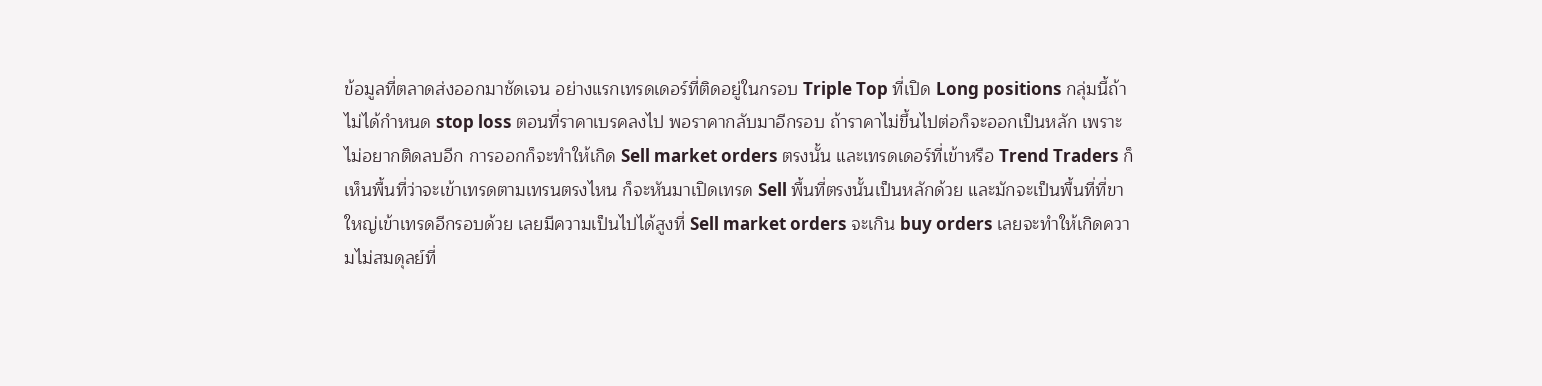ข้อมูลที่ตลาดส่งออกมาชัดเจน อย่างแรกเทรดเดอร์ที่ติดอยู่ในกรอบ Triple Top ที่เปิด Long positions กลุ่มนี้ถ้าไม่ได้กำหนด stop loss ตอนที่ราคาเบรคลงไป พอราคากลับมาอีกรอบ ถ้าราคาไม่ขึ้นไปต่อก็จะออกเป็นหลัก เพราะไม่อยากติดลบอีก การออกก็จะทำให้เกิด Sell market orders ตรงนั้น และเทรดเดอร์ที่เข้าหรือ Trend Traders ก็เห็นพื้นที่ว่าจะเข้าเทรดตามเทรนตรงไหน ก็จะหันมาเปิดเทรด Sell พื้นที่ตรงนั้นเป็นหลักด้วย และมักจะเป็นพื้นที่ที่ขาใหญ่เข้าเทรดอีกรอบด้วย เลยมีความเป็นไปได้สูงที่ Sell market orders จะเกิน buy orders เลยจะทำให้เกิดความไม่สมดุลย์ที่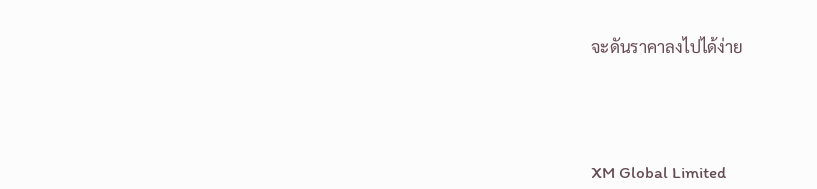จะดันราคาลงไปได้ง่าย




XM Global Limited